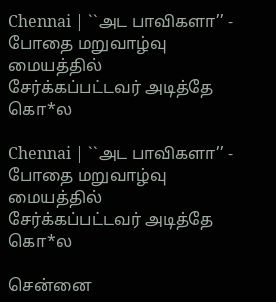Chennai | ``அட பாவிகளா’’ - போதை மறுவாழ்வு மையத்தில் சேர்க்கப்பட்டவர் அடித்தே கொ*ல

Chennai | ``அட பாவிகளா’’ - போதை மறுவாழ்வு மையத்தில் சேர்க்கப்பட்டவர் அடித்தே கொ*ல

சென்னை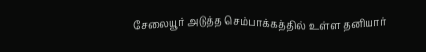சேலையூர் அடுத்த செம்பாக்கத்தில் உள்ள தனியார்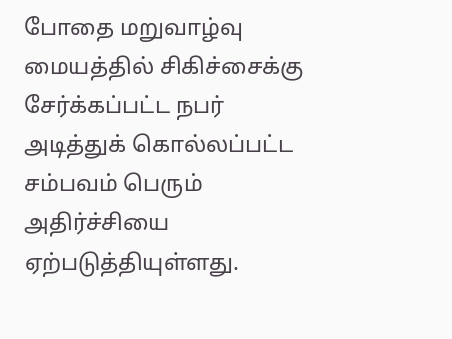போதை மறுவாழ்வு மையத்தில் சிகிச்சைக்கு சேர்க்கப்பட்ட நபர் அடித்துக் கொல்லப்பட்ட சம்பவம் பெரும் அதிர்ச்சியை ஏற்படுத்தியுள்ளது.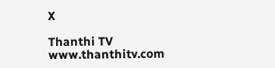X

Thanthi TV
www.thanthitv.com